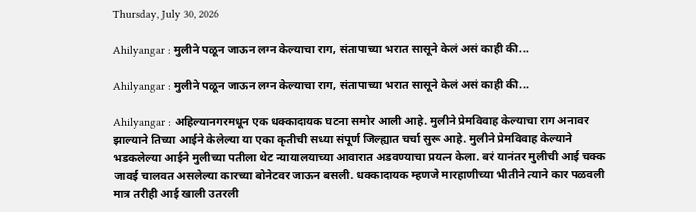Thursday, July 30, 2026

Ahilyangar : मुलीने पळून जाऊन लग्न केल्याचा राग, संतापाच्या भरात सासूने केलं असं काही की...

Ahilyangar : मुलीने पळून जाऊन लग्न केल्याचा राग, संतापाच्या भरात सासूने केलं असं काही की...

Ahilyangar : अहिल्यानगरमधून एक धक्कादायक घटना समोर आली आहे. मुलीने प्रेमविवाह केल्याचा राग अनावर झाल्याने तिच्या आईने केलेल्या या एका कृतीची सध्या संपूर्ण जिल्ह्यात चर्चा सुरू आहे. मुलीने प्रेमविवाह केल्याने भडकलेल्या आईने मुलीच्या पतीला थेट न्यायालयाच्या आवारात अडवण्याचा प्रयत्न केला. बरं यानंतर मुलीची आई चक्क जावई चालवत असलेल्या कारच्या बोनेटवर जाऊन बसली. धक्कादायक म्हणजे मारहाणीच्या भीतीने त्याने कार पळवली मात्र तरीही आई खाली उतरली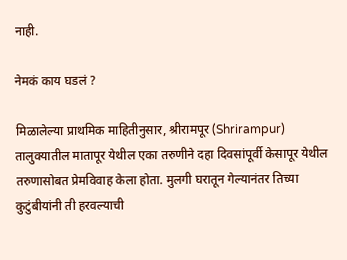नाही.

नेमकं काय घडलं ?

मिळालेल्या प्राथमिक माहितीनुसार, श्रीरामपूर (Shrirampur) तालुक्यातील मातापूर येथील एका तरुणीने दहा दिवसांपूर्वी केसापूर येथील तरुणासोबत प्रेमविवाह केला होता. मुलगी घरातून गेल्यानंतर तिच्या कुटुंबीयांनी ती हरवल्याची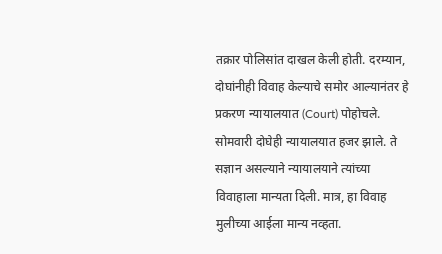तक्रार पोलिसांत दाखल केली होती. दरम्यान, दोघांनीही विवाह केल्याचे समोर आल्यानंतर हे प्रकरण न्यायालयात (Court) पोहोचले. सोमवारी दोघेही न्यायालयात हजर झाले. ते सज्ञान असल्याने न्यायालयाने त्यांच्या विवाहाला मान्यता दिली. मात्र, हा विवाह मुलीच्या आईला मान्य नव्हता.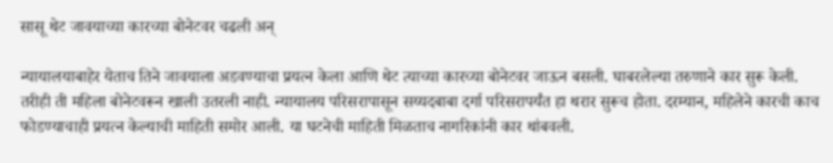सासू थेट जावयाच्या कारच्या बोनेटवर चढली अन्

न्यायालयाबाहेर येताच तिने जावयाला अडवण्याचा प्रयत्न केला आणि थेट त्याच्या कारच्या बोनेटवर जाऊन बसली. घाबरलेल्या तरुणाने कार सुरू केली. तरीही ती महिला बोनेटवरून खाली उतरली नाही. न्यायालय परिसरापासून सय्यदबाबा दर्गा परिसरापर्यंत हा थरार सुरूच होता. दरम्यान, महिलेने कारची काच फोडण्याचाही प्रयत्न केल्याची माहिती समोर आली. या घटनेची माहिती मिळताच नागरिकांनी कार थांबवली.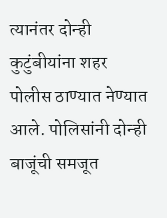त्यानंतर दोन्ही कुटुंबीयांना शहर पोलीस ठाण्यात नेण्यात आले. पोलिसांनी दोन्ही बाजूंची समजूत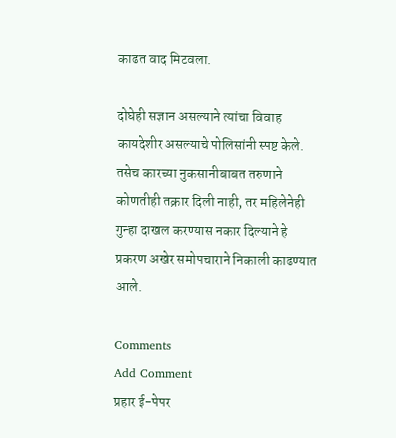काढत वाद मिटवला.

दोघेही सज्ञान असल्याने त्यांचा विवाह कायदेशीर असल्याचे पोलिसांनी स्पष्ट केले. तसेच कारच्या नुकसानीबाबत तरुणाने कोणतीही तक्रार दिली नाही, तर महिलेनेही गुन्हा दाखल करण्यास नकार दिल्याने हे प्रकरण अखेर समोपचाराने निकाली काढण्यात आले.

Comments
Add Comment
प्रहार ई-पेपर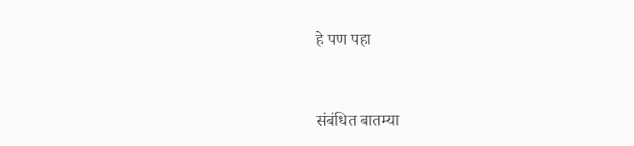हे पण पहा


संबंधित बातम्या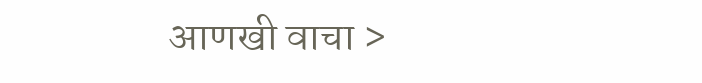आणखी वाचा >